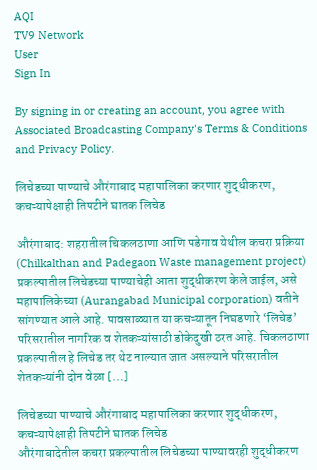AQI
TV9 Network
User
Sign In

By signing in or creating an account, you agree with Associated Broadcasting Company's Terms & Conditions and Privacy Policy.

लिचेडच्या पाण्याचे औरंगाबाद महापालिका करणार शुद्धीकरण, कचऱ्यापेक्षाही तिपटीने घातक लिचेड

औरंगाबाद: शहरातील चिकलठाणा आणि पडेगाव येथील कचरा प्रक्रिया (Chilkalthan and Padegaon Waste management project) प्रकल्पातील लिचेडच्या पाण्याचेही आता शुद्धीकरण केले जाईल, असे महापालिकेच्या (Aurangabad Municipal corporation) वतीने सांगण्यात आले आहे. पावसाळ्यात या कचऱ्यातून निघडणारे ‘लिचेड’ परिसरातील नागरिक व शेतकऱ्यांसाठी डोकेदुखी ठरत आहे. चिकलठाणा प्रकल्पातील हे लिचेड तर थेट नाल्यात जात असल्याने परिसरातील शेतकऱ्यांनी दोन वेळा […]

लिचेडच्या पाण्याचे औरंगाबाद महापालिका करणार शुद्धीकरण, कचऱ्यापेक्षाही तिपटीने घातक लिचेड
औरंगाबादेतील कचरा प्रकल्पातील लिचेडच्या पाण्यावरही शुद्धीकरण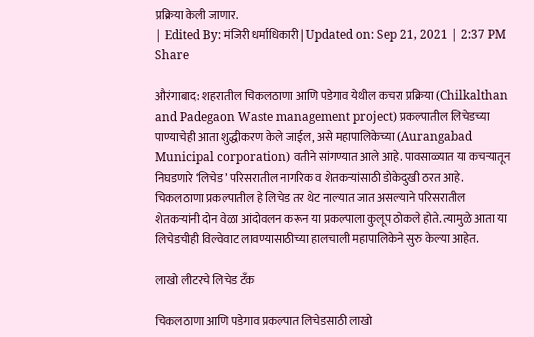प्रक्रिया केली जाणार.
| Edited By: मंजिरी धर्माधिकारी | Updated on: Sep 21, 2021 | 2:37 PM
Share

औरंगाबाद: शहरातील चिकलठाणा आणि पडेगाव येथील कचरा प्रक्रिया (Chilkalthan and Padegaon Waste management project) प्रकल्पातील लिचेडच्या पाण्याचेही आता शुद्धीकरण केले जाईल, असे महापालिकेच्या (Aurangabad Municipal corporation) वतीने सांगण्यात आले आहे. पावसाळ्यात या कचऱ्यातून निघडणारे ‘लिचेड’ परिसरातील नागरिक व शेतकऱ्यांसाठी डोकेदुखी ठरत आहे. चिकलठाणा प्रकल्पातील हे लिचेड तर थेट नाल्यात जात असल्याने परिसरातील शेतकऱ्यांनी दोन वेळा आंदोवलन करून या प्रकल्पाला कुलूप ठोकले होते. त्यामुळे आता या लिचेडचीही विल्वेवाट लावण्यासाठीच्या हालचाली महापालिकेने सुरु केल्या आहेत.

लाखो लीटरचे लिचेड टँक

चिकलठाणा आणि पडेगाव प्रकल्पात लिचेडसाठी लाखो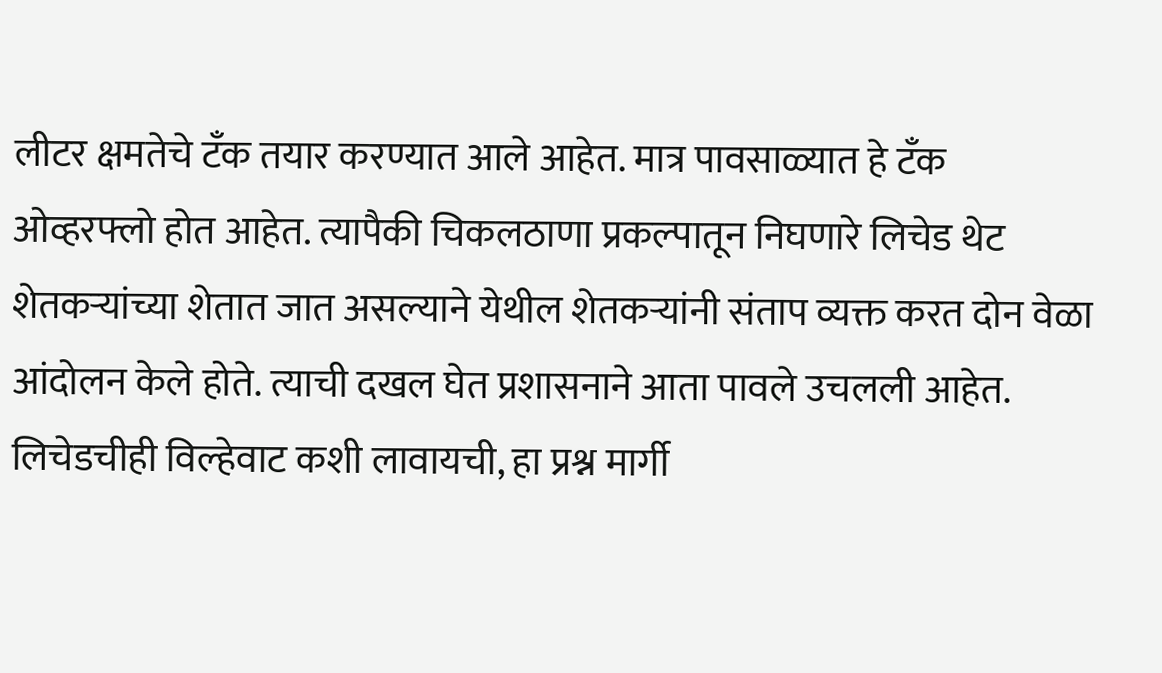लीटर क्षमतेचे टँक तयार करण्यात आले आहेत. मात्र पावसाळ्यात हे टँक ओव्हरफ्लो होत आहेत. त्यापैकी चिकलठाणा प्रकल्पातून निघणारे लिचेड थेट शेतकऱ्यांच्या शेतात जात असल्याने येथील शेतकऱ्यांनी संताप व्यक्त करत दोन वेळा आंदोलन केले होते. त्याची दखल घेत प्रशासनाने आता पावले उचलली आहेत. लिचेडचीही विल्हेवाट कशी लावायची, हा प्रश्न मार्गी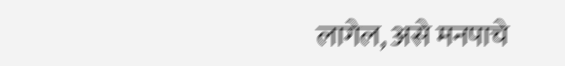लागेल, असे मनपाचे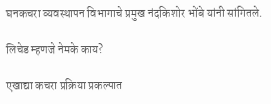घनकचरा व्यवस्थापन विभागाचे प्रमुख नंदकिशोर भोंबे यांनी सांगितले.

लिचेड म्हणजे नेमके काय?

एखाद्या कचरा प्रक्रिया प्रकल्पात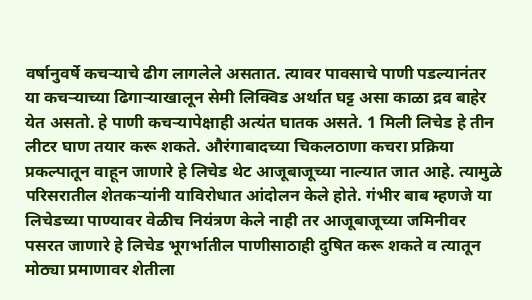वर्षानुवर्षे कचऱ्याचे ढीग लागलेले असतात. त्यावर पावसाचे पाणी पडल्यानंतर या कचऱ्याच्या ढिगाऱ्याखालून सेमी लिक्विड अर्थात घट्ट असा काळा द्रव बाहेर येत असतो. हे पाणी कचऱ्यापेक्षाही अत्यंत घातक असते. 1 मिली लिचेड हे तीन लीटर घाण तयार करू शकते. औरंगाबादच्या चिकलठाणा कचरा प्रक्रिया प्रकल्पातून वाहून जाणारे हे लिचेड थेट आजूबाजूच्या नाल्यात जात आहे. त्यामुळे परिसरातील शेतकऱ्यांनी याविरोधात आंदोलन केले होते. गंभीर बाब म्हणजे या लिचेडच्या पाण्यावर वेळीच नियंत्रण केले नाही तर आजूबाजूच्या जमिनीवर पसरत जाणारे हे लिचेड भूगर्भातील पाणीसाठाही दुषित करू शकते व त्यातून मोठ्या प्रमाणावर शेतीला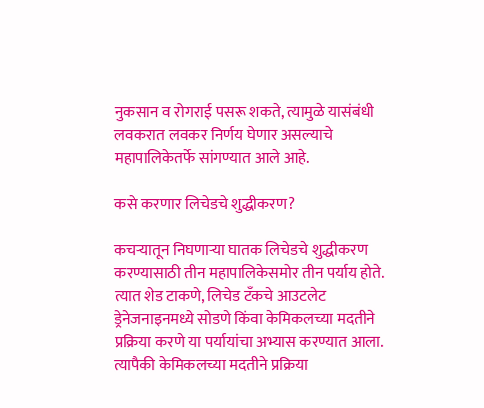नुकसान व रोगराई पसरू शकते, त्यामुळे यासंबंधी लवकरात लवकर निर्णय घेणार असल्याचे महापालिकेतर्फे सांगण्यात आले आहे.

कसे करणार लिचेडचे शुद्धीकरण?

कचऱ्यातून निघणाऱ्या घातक लिचेडचे शुद्धीकरण करण्यासाठी तीन महापालिकेसमोर तीन पर्याय होते. त्यात शेड टाकणे, लिचेड टँकचे आउटलेट ड्रेनेजनाइनमध्ये सोडणे किंवा केमिकलच्या मदतीने प्रक्रिया करणे या पर्यायांचा अभ्यास करण्यात आला. त्यापैकी केमिकलच्या मदतीने प्रक्रिया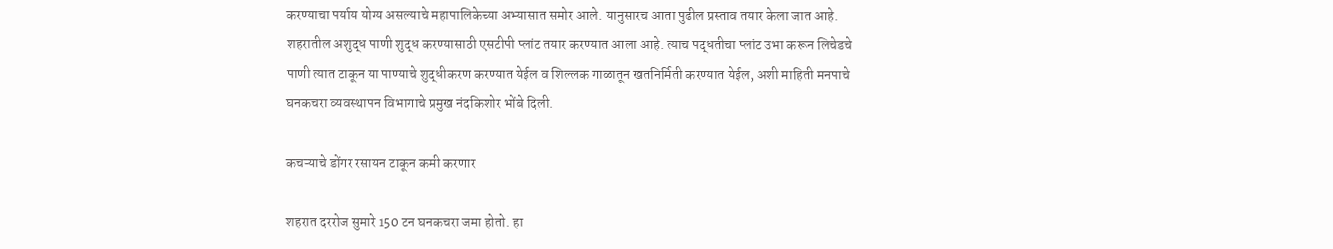करण्याचा पर्याय योग्य असल्याचे महापालिकेच्या अभ्यासात समोर आले. यानुसारच आता पुढील प्रस्ताव तयार केला जात आहे. शहरातील अशुद्ध पाणी शुद्ध करण्यासाठी एसटीपी प्लांट तयार करण्यात आला आहे. त्याच पद्धतीचा प्लांट उभा करून लिचेडचे पाणी त्यात टाकून या पाण्याचे शुद्धीकरण करण्यात येईल व शिल्लक गाळातून खतनिर्मिती करण्यात येईल, अशी माहिती मनपाचे घनकचरा व्यवस्थापन विभागाचे प्रमुख नंदकिशोर भोंबे दिली.

कचऱ्याचे डोंगर रसायन टाकून कमी करणार

शहरात दररोज सुमारे 150 टन घनकचरा जमा होतो. हा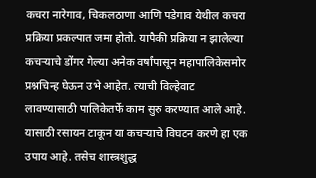कचरा नारेगाव, चिकलठाणा आणि पडेगाव येथील कचरा प्रक्रिया प्रकल्पात जमा होतो. यापैकी प्रक्रिया न झालेल्या कचऱ्याचे डोंगर गेल्या अनेक वर्षांपासून महापालिकेसमोर प्रश्नचिन्ह घेऊन उभे आहेत. त्याची विल्हेवाट लावण्यासाठी पालिकेतर्फे काम सुरु करण्यात आले आहे. यासाठी रसायन टाकून या कचऱ्याचे विघटन करणे हा एक उपाय आहे. तसेच शास्त्रशुद्ध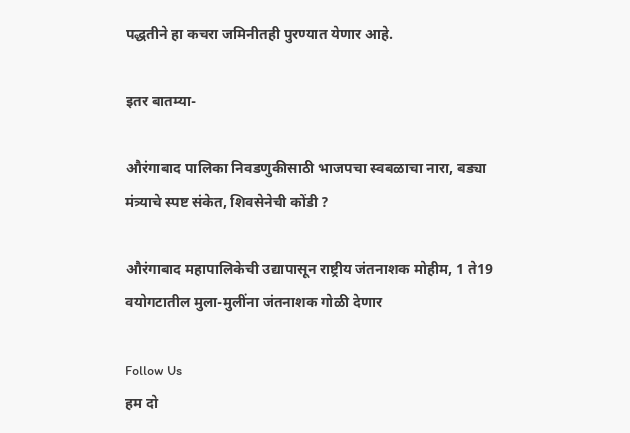पद्धतीने हा कचरा जमिनीतही पुरण्यात येणार आहे.

इतर बातम्या-

औरंगाबाद पालिका निवडणुकीसाठी भाजपचा स्वबळाचा नारा, बड्या मंत्र्याचे स्पष्ट संकेत, शिवसेनेची कोंडी ?

औरंगाबाद महापालिकेची उद्यापासून राष्ट्रीय जंतनाशक मोहीम, 1 ते19 वयोगटातील मुला-मुलींना जंतनाशक गोळी देणार

Follow Us
हम दो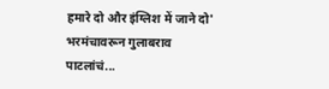हमारे दो और इंग्लिश में जाने दो' भरमंचावरून गुलाबराव पाटलांचं...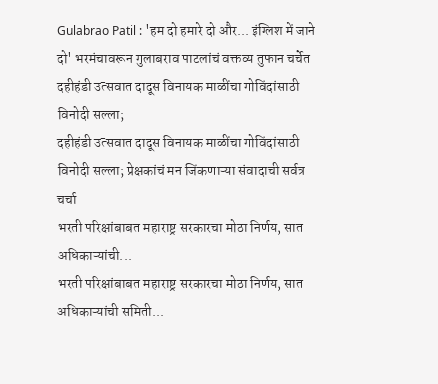Gulabrao Patil : 'हम दो हमारे दो और... इंग्लिश में जाने दो' भरमंचावरून गुलाबराव पाटलांचं वक्तव्य तुफान चर्चेत
दहीहंडी उत्सवात दादूस विनायक माळींचा गोविंदांसाठी विनोदी सल्ला;
दहीहंडी उत्सवात दादूस विनायक माळींचा गोविंदांसाठी विनोदी सल्ला; प्रेक्षकांचं मन जिंकणाऱ्या संवादाची सर्वत्र चर्चा
भरती परिक्षांबाबत महाराष्ट्र सरकारचा मोठा निर्णय, सात अधिकाऱ्यांची...
भरती परिक्षांबाबत महाराष्ट्र सरकारचा मोठा निर्णय, सात अधिकाऱ्यांची समिती...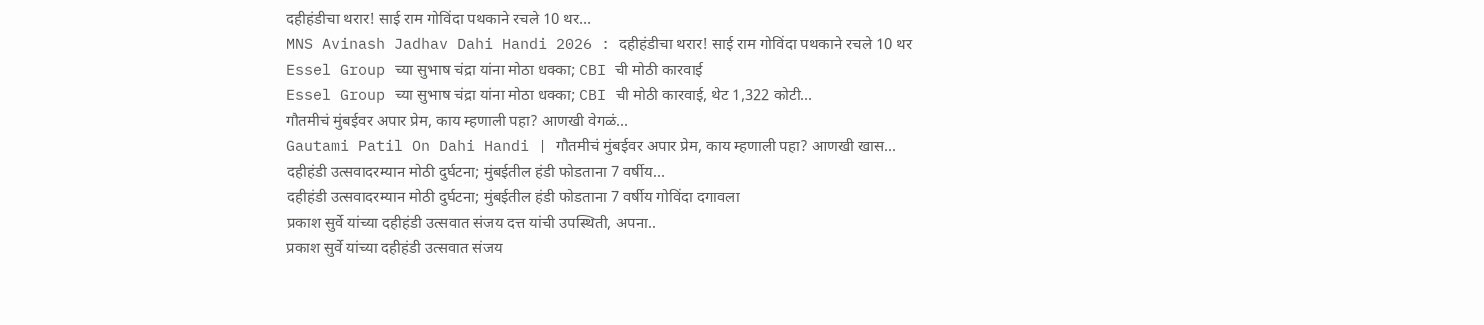दहीहंडीचा थरार! साई राम गोविंदा पथकाने रचले 10 थर...
MNS Avinash Jadhav Dahi Handi 2026 : दहीहंडीचा थरार! साई राम गोविंदा पथकाने रचले 10 थर
Essel Group च्या सुभाष चंद्रा यांना मोठा धक्का; CBI ची मोठी कारवाई
Essel Group च्या सुभाष चंद्रा यांना मोठा धक्का; CBI ची मोठी कारवाई, थेट 1,322 कोटी...
गौतमीचं मुंबईवर अपार प्रेम, काय म्हणाली पहा? आणखी वेगळं...
Gautami Patil On Dahi Handi | गौतमीचं मुंबईवर अपार प्रेम, काय म्हणाली पहा? आणखी खास...
दहीहंडी उत्सवादरम्यान मोठी दुर्घटना; मुंबईतील हंडी फोडताना 7 वर्षीय...
दहीहंडी उत्सवादरम्यान मोठी दुर्घटना; मुंबईतील हंडी फोडताना 7 वर्षीय गोविंदा दगावला
प्रकाश सुर्वे यांच्या दहीहंडी उत्सवात संजय दत्त यांची उपस्थिती, अपना..
प्रकाश सुर्वे यांच्या दहीहंडी उत्सवात संजय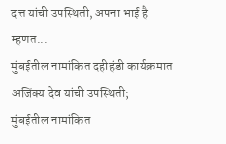दत्त यांची उपस्थिती, अपना भाई है म्हणत...
मुंबईतील नामांकित दहीहंडी कार्यक्रमात अजिंक्य देव यांची उपस्थिती;
मुंबईतील नामांकित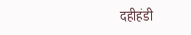दहीहंडी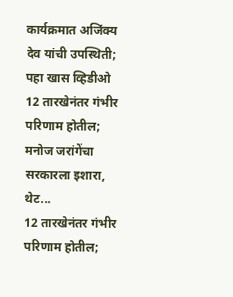कार्यक्रमात अजिंक्य देव यांची उपस्थिती; पहा खास व्हिडीओ
12 तारखेनंतर गंभीर परिणाम होतील; मनोज जरांगेंचा सरकारला इशारा, थेट...
12 तारखेनंतर गंभीर परिणाम होतील;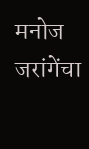मनोज जरांगेंचा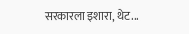सरकारला इशारा, थेट...